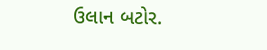ઉલાન બટોર.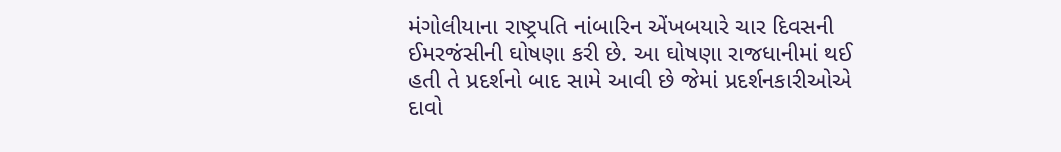મંગોલીયાના રાષ્ટ્રપતિ નાંબારિન એંખબયારે ચાર દિવસની ઈમરજંસીની ઘોષણા કરી છે. આ ઘોષણા રાજધાનીમાં થઈ હતી તે પ્રદર્શનો બાદ સામે આવી છે જેમાં પ્રદર્શનકારીઓએ દાવો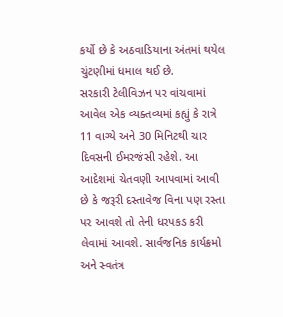કર્યો છે કે અઠવાડિયાના અંતમાં થયેલ ચુંટણીમાં ધમાલ થઈ છે.
સરકારી ટેલીવિઝન પર વાંચવામાં આવેલ એક વ્યક્તવ્યમાં કહ્યું કે રાત્રે 11 વાગ્યે અને 30 મિનિટથી ચાર દિવસની ઈમરજંસી રહેશે. આ આદેશમાં ચેતવણી આપવામાં આવી છે કે જરૂરી દસ્તાવેજ વિના પણ રસ્તા પર આવશે તો તેની ધરપકડ કરી લેવામાં આવશે. સાર્વજનિક કાર્યક્રમો અને સ્વતંત્ર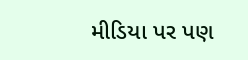મીડિયા પર પણ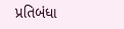પ્રતિબંધા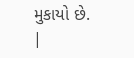મુકાયો છે.
|